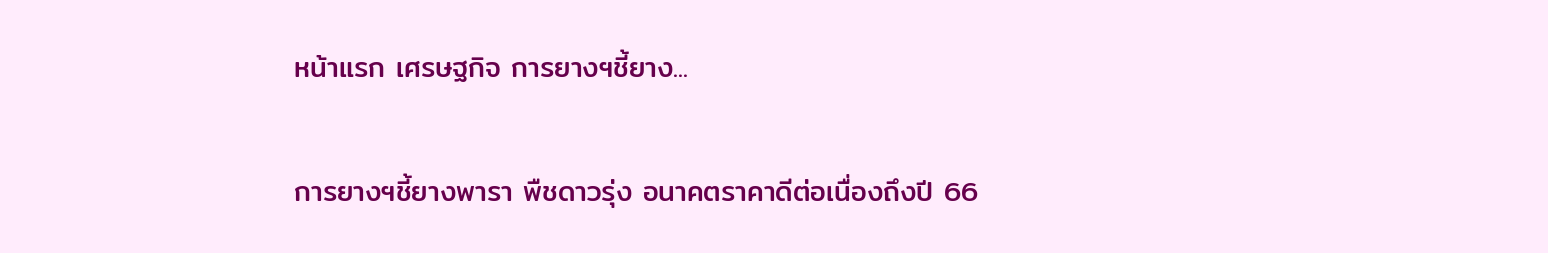หน้าแรก เศรษฐกิจ การยางฯชี้ยาง...

การยางฯชี้ยางพารา พืชดาวรุ่ง อนาคตราคาดีต่อเนื่องถึงปี 66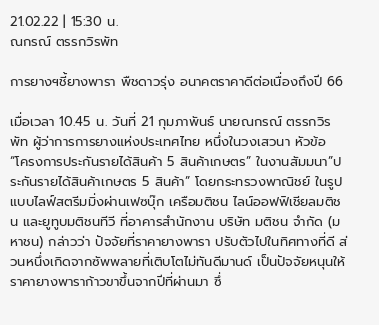21.02.22 | 15:30 น.
ณกรณ์ ตรรกวิรพัท

การยางฯชี้ยางพารา พืชดาวรุ่ง อนาคตราคาดีต่อเนื่องถึงปี 66

เมื่อเวลา 10.45 น. วันที่ 21 กุมภาพันธ์ นายณกรณ์ ตรรกวิรพัท ผู้ว่าการการยางแห่งประเทศไทย หนึ่งในวงเสวนา หัวข้อ “โครงการประกันรายได้สินค้า 5 สินค้าเกษตร” ในงานสัมมนา”ประกันรายได้สินค้าเกษตร 5 สินค้า” โดยกระทรวงพาณิชย์ ในรูปแบบไลฟ์สตรีมมิ่งผ่านเฟซบุ๊ก เครือมติชน ไลน์ออฟฟิเชียลมติชน และยูทูบมติชนทีวี ที่อาคารสํานักงาน บริษัท มติชน จํากัด (มหาชน) กล่าวว่า ปัจจัยที่ราคายางพารา ปรับตัวไปในทิศทางที่ดี ส่วนหนึ่งเกิดจากซัพพลายที่เติบโตไม่ทันดีมานด์ เป็นปัจจัยหนุนให้ราคายางพาราก้าวขาขึ้นจากปีที่ผ่านมา ซึ่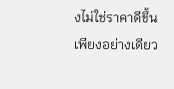งไม่ใช่ราคาดีขึ้นเพียงอย่างเดียว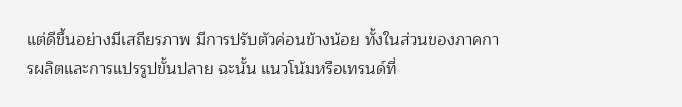แต่ดีขึ้นอย่างมีเสถียรภาพ มีการปรับตัวค่อนข้างน้อย ทั้งในส่วนของภาคการผลิตและการแปรรูปขั้นปลาย ฉะนั้น แนวโน้มหรือเทรนด์ที่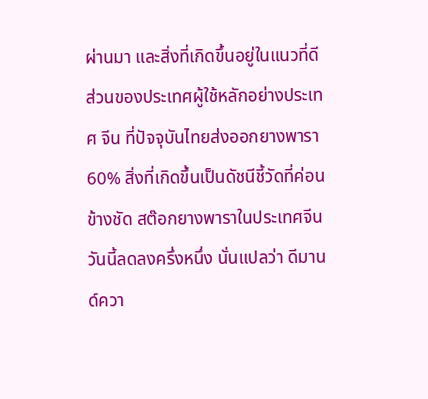ผ่านมา และสิ่งที่เกิดขึ้นอยู่ในแนวที่ดี ส่วนของประเทศผู้ใช้หลักอย่างประเทศ จีน ที่ปัจจุบันไทยส่งออกยางพารา 60% สิ่งที่เกิดขึ้นเป็นดัชนีชี้วัดที่ค่อนข้างชัด สต๊อกยางพาราในประเทศจีนวันนี้ลดลงครึ่งหนึ่ง นั่นแปลว่า ดีมานด์ควา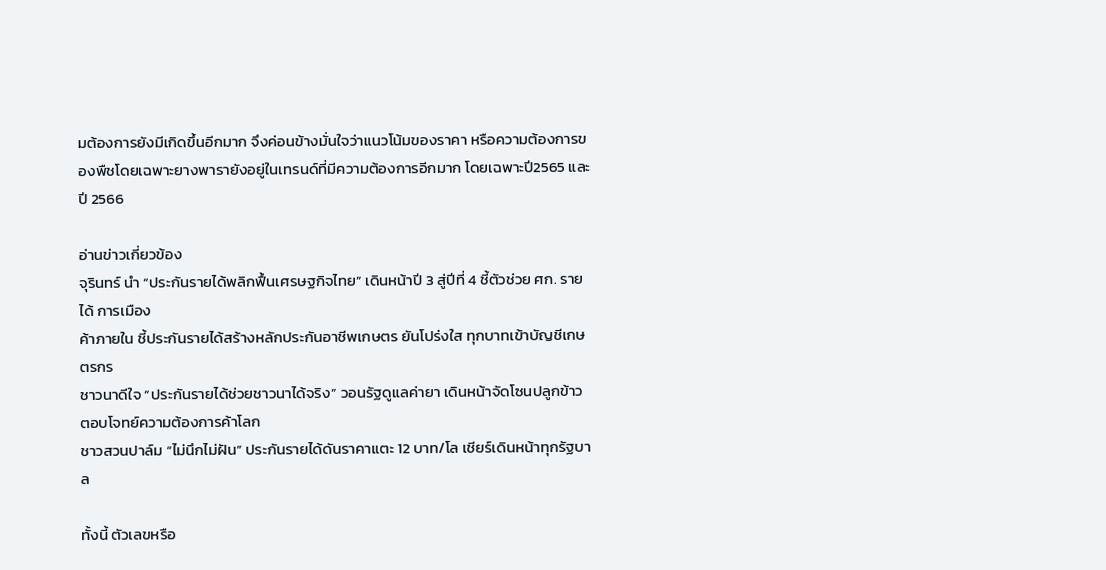มต้องการยังมีเกิดขึ้นอีกมาก จึงค่อนข้างมั่นใจว่าแนวโน้มของราคา หรือความต้องการของพืชโดยเฉพาะยางพารายังอยู่ในเทรนด์ที่มีความต้องการอีกมาก โดยเฉพาะปี2565 และปี 2566

อ่านข่าวเกี่ยวข้อง
จุรินทร์ นำ “ประกันรายได้พลิกฟื้นเศรษฐกิจไทย” เดินหน้าปี 3 สู่ปีที่ 4 ชี้ตัวช่วย ศก. รายได้ การเมือง
ค้าภายใน ชี้ประกันรายได้สร้างหลักประกันอาชีพเกษตร ยันโปร่งใส ทุกบาทเข้าบัญชีเกษตรกร
ชาวนาดีใจ “ประกันรายได้ช่วยชาวนาได้จริง” วอนรัฐดูแลค่ายา เดินหน้าจัดโซนปลูกข้าว ตอบโจทย์ความต้องการค้าโลก
ชาวสวนปาล์ม “ไม่นึกไม่ฝัน” ประกันรายได้ดันราคาแตะ 12 บาท/โล เชียร์เดินหน้าทุกรัฐบาล

ทั้งนี้ ตัวเลขหรือ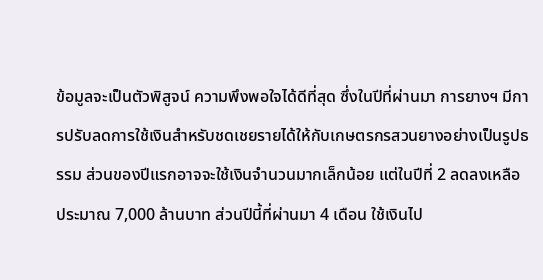ข้อมูลจะเป็นตัวพิสูจน์ ความพึงพอใจได้ดีที่สุด ซึ่งในปีที่ผ่านมา การยางฯ มีการปรับลดการใช้เงินสำหรับชดเชยรายได้ให้กับเกษตรกรสวนยางอย่างเป็นรูปธรรม ส่วนของปีแรกอาจจะใช้เงินจำนวนมากเล็กน้อย แต่ในปีที่ 2 ลดลงเหลือประมาณ 7,000 ล้านบาท ส่วนปีนี้ที่ผ่านมา 4 เดือน ใช้เงินไป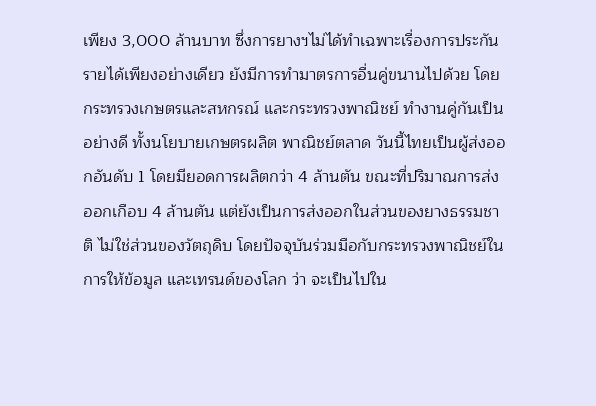เพียง 3,000 ล้านบาท ซึ่งการยางฯไม่ได้ทำเฉพาะเรื่องการประกันรายได้เพียงอย่างเดียว ยังมีการทำมาตรการอื่นคู่ขนานไปด้วย โดยกระทรวงเกษตรและสหกรณ์ และกระทรวงพาณิชย์ ทำงานคู่กันเป็นอย่างดี ทั้งนโยบายเกษตรผลิต พาณิชย์ตลาด วันนี้ไทยเป็นผู้ส่งออกอันดับ 1 โดยมียอดการผลิตกว่า 4 ล้านตัน ขณะที่ปริมาณการส่งออกเกือบ 4 ล้านตัน แต่ยังเป็นการส่งออกในส่วนของยางธรรมชาติ ไม่ใช่ส่วนของวัตถุดิบ โดยปัจจุบันร่วมมือกับกระทรวงพาณิชย์ในการให้ข้อมูล และเทรนด์ของโลก ว่า จะเป็นไปใน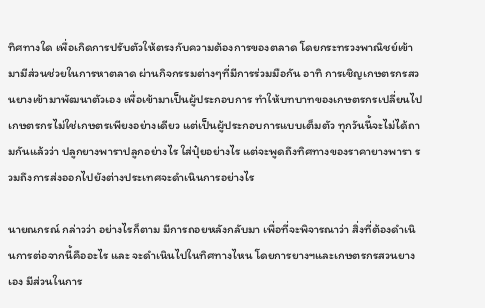ทิศทางใด เพื่อเกิดการปรับตัวให้ตรงกับความต้องการของตลาด โดยกระทรวงพาณิชย์เข้ามามีส่วนช่วยในการหาตลาด ผ่านกิจกรรมต่างๆที่มีการร่วมมือกัน อาทิ การเชิญเกษตรกรสวนยางเข้ามาพัฒนาตัวเอง เพื่อเข้ามาเป็นผู้ประกอบการ ทำให้บทบาทของเกษตรกรเปลี่ยนไป เกษตรกรไม่ใช่เกษตรเพียงอย่างเดียว แต่เป็นผู้ประกอบการแบบเต็มตัว ทุกวันนี้จะไม่ได้ถามกันแล้วว่า ปลูกยางพาราปลูกอย่างไร ใส่ปุ๋ยอย่างไร แต่จะพูดถึงทิศทางของราคายางพารา รวมถึงการส่งออกไปยังต่างประเทศจะดำเนินการอย่างไร

นายณกรณ์ กล่าวว่า อย่างไรก็ตาม มีการถอยหลังกลับมา เพื่อที่จะพิจารณาว่า สิ่งที่ต้องดำเนินการต่อจากนี้คืออะไร และ จะดำเนินไปในทิศทางไหน โดยการยางฯและเกษตรกรสวนยางเอง มีส่วนในการ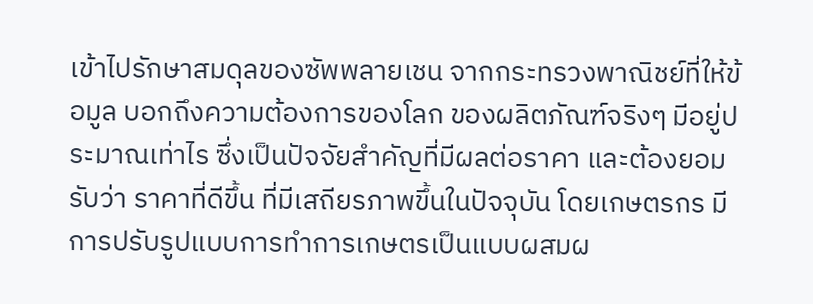เข้าไปรักษาสมดุลของซัพพลายเชน จากกระทรวงพาณิชย์ที่ให้ข้อมูล บอกถึงความต้องการของโลก ของผลิตภัณฑ์จริงๆ มีอยู่ประมาณเท่าไร ซึ่งเป็นปัจจัยสำคัญที่มีผลต่อราคา และต้องยอมรับว่า ราคาที่ดีขึ้น ที่มีเสถียรภาพขึ้นในปัจจุบัน โดยเกษตรกร มีการปรับรูปแบบการทำการเกษตรเป็นแบบผสมผ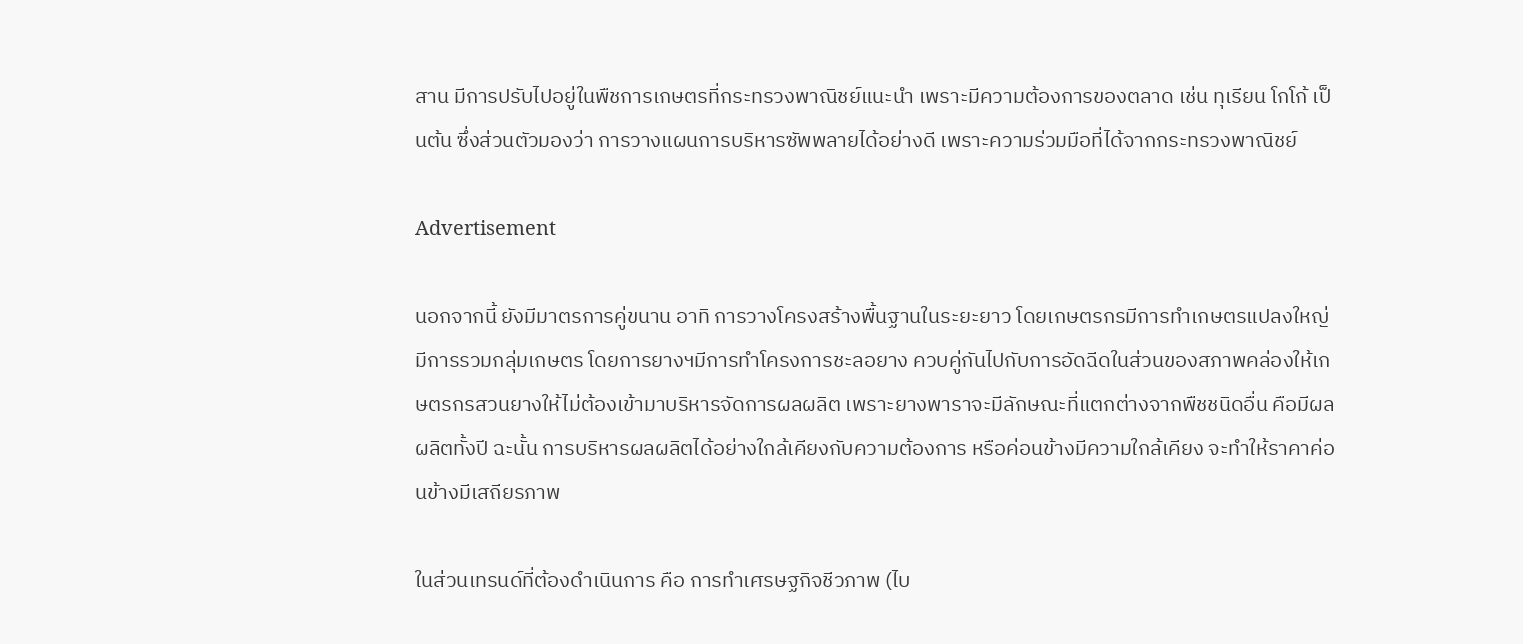สาน มีการปรับไปอยู่ในพืชการเกษตรที่กระทรวงพาณิชย์แนะนำ เพราะมีความต้องการของตลาด เช่น ทุเรียน โกโก้ เป็นต้น ซึ่งส่วนตัวมองว่า การวางแผนการบริหารซัพพลายได้อย่างดี เพราะความร่วมมือที่ได้จากกระทรวงพาณิชย์

Advertisement

นอกจากนี้ ยังมีมาตรการคู่ขนาน อาทิ การวางโครงสร้างพื้นฐานในระยะยาว โดยเกษตรกรมีการทำเกษตรแปลงใหญ่ มีการรวมกลุ่มเกษตร โดยการยางฯมีการทำโครงการชะลอยาง ควบคู่กันไปกับการอัดฉีดในส่วนของสภาพคล่องให้เกษตรกรสวนยางให้ไม่ต้องเข้ามาบริหารจัดการผลผลิต เพราะยางพาราจะมีลักษณะที่แตกต่างจากพืชชนิดอื่น คือมีผลผลิตทั้งปี ฉะนั้น การบริหารผลผลิตได้อย่างใกล้เคียงกับความต้องการ หรือค่อนข้างมีความใกล้เคียง จะทำให้ราคาค่อนข้างมีเสถียรภาพ

ในส่วนเทรนด์ที่ต้องดำเนินการ คือ การทำเศรษฐกิจชีวภาพ (ไบ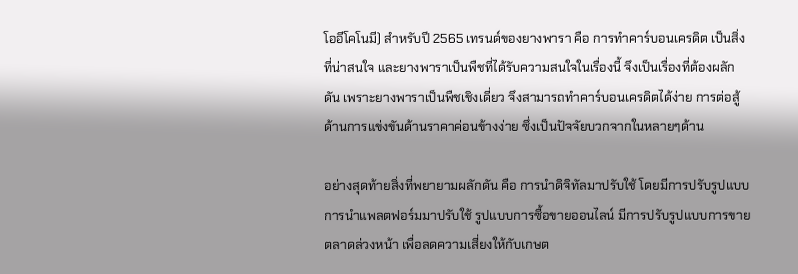โออีโคโนมี) สำหรับปี 2565 เทรนด์ของยางพารา คือ การทำคาร์บอนเครดิต เป็นสิ่งที่น่าสนใจ และยางพาราเป็นพืชที่ได้รับความสนใจในเรื่องนี้ จึงเป็นเรื่องที่ต้องผลักดัน เพราะยางพาราเป็นพืชเชิงเดี่ยว จึงสามารถทำคาร์บอนเครดิตได้ง่าย การต่อสู้ด้านการแข่งขันด้านราคาค่อนข้างง่าย ซึ่งเป็นปัจจัยบวกจากในหลายๆด้าน

อย่างสุดท้ายสิ่งที่พยายามผลักดัน คือ การนำดิจิทัลมาปรับใช้ โดยมีการปรับรูปแบบการนำแพลตฟอร์มมาปรับใช้ รูปแบบการซื้อขายออนไลน์ มีการปรับรูปแบบการขายตลาดล่วงหน้า เพื่อลดความเสี่ยงให้กับเกษต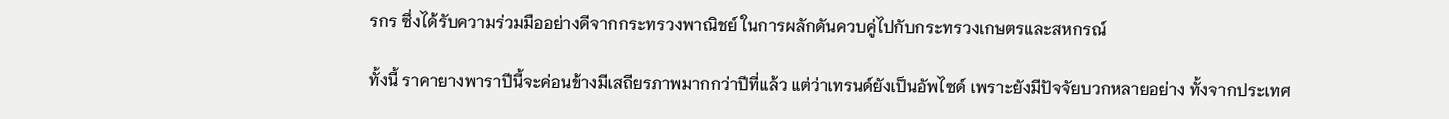รกร ซึ่งได้รับความร่วมมืออย่างดีจากกระทรวงพาณิชย์ ในการผลักดันควบคู่ไปกับกระทรวงเกษตรและสหกรณ์

ทั้งนี้ ราคายางพาราปีนี้จะค่อนข้างมีเสถียรภาพมากกว่าปีที่แล้ว แต่ว่าเทรนด์ยังเป็นอัพไซด์ เพราะยังมีปัจจัยบวกหลายอย่าง ทั้งจากประเทศ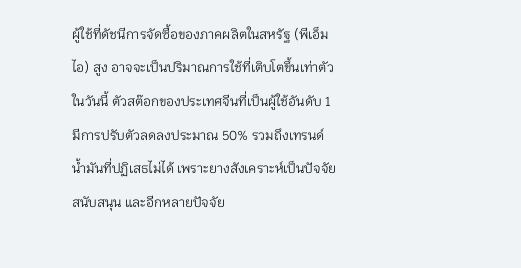ผู้ใช้ที่ดัชนีการจัดซื้อของภาคผลิตในสหรัฐ (พีเอ็มไอ) สูง อาจจะเป็นปริมาณการใช้ที่เติบโตขึ้นเท่าตัวในวันนี้ ตัวสต๊อกของประเทศจีนที่เป็นผู้ใช้อันดับ 1 มีการปรับตัวลดลงประมาณ 50% รวมถึงเทรนด์น้ำมันที่ปฏิเสธไม่ได้ เพราะยางสังเคราะห์เป็นปัจจัยสนับสนุน และอีกหลายปัจจัย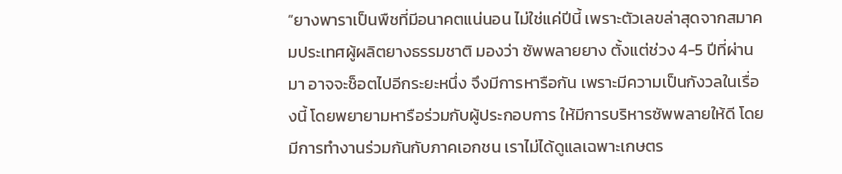“ยางพาราเป็นพืชที่มีอนาคตแน่นอน ไม่ใช่แค่ปีนี้ เพราะตัวเลขล่าสุดจากสมาคมประเทศผู้ผลิตยางธรรมชาติ มองว่า ซัพพลายยาง ตั้งแต่ช่วง 4-5 ปีที่ผ่านมา อาจจะช็อตไปอีกระยะหนึ่ง จึงมีการหารือกัน เพราะมีความเป็นกังวลในเรื่องนี้ โดยพยายามหารือร่วมกับผู้ประกอบการ ให้มีการบริหารซัพพลายให้ดี โดยมีการทำงานร่วมกันกับภาคเอกชน เราไม่ได้ดูแลเฉพาะเกษตร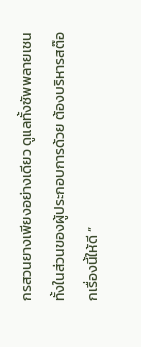กรสวนยางเพียงอย่างเดียว ดูแลทั้งซัพพลายเชน ทั้งในส่วนของผู้ประกอบการด้วย ต้องบริหารสต๊อกเรื่องนี้ให้ดี ”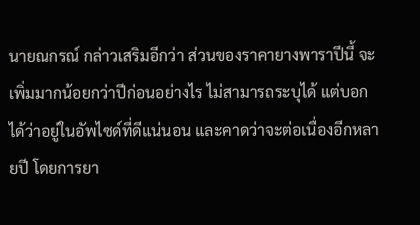นายณกรณ์ กล่าวเสริมอีกว่า ส่วนของราคายางพาราปีนี้ จะเพิ่มมากน้อยกว่าปีก่อนอย่างไร ไม่สามารถระบุได้ แต่บอกได้ว่าอยู่ในอัพไซด์ที่ดีแน่นอน และคาดว่าจะต่อเนื่องอีกหลายปี โดยการยา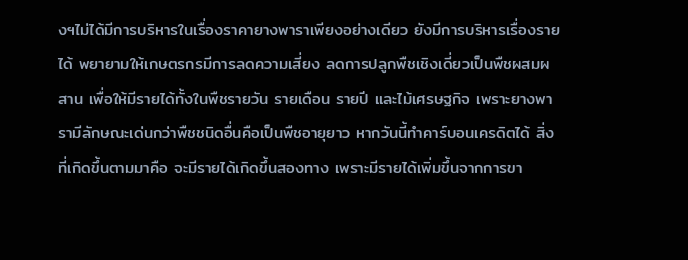งฯไม่ได้มีการบริหารในเรื่องราคายางพาราเพียงอย่างเดียว ยังมีการบริหารเรื่องรายได้ พยายามให้เกษตรกรมีการลดความเสี่ยง ลดการปลูกพืชเชิงเดี่ยวเป็นพืชผสมผสาน เพื่อให้มีรายได้ทั้งในพืชรายวัน รายเดือน รายปี และไม้เศรษฐกิจ เพราะยางพารามีลักษณะเด่นกว่าพืชชนิดอื่นคือเป็นพืชอายุยาว หากวันนี้ทำคาร์บอนเครดิตได้ สิ่งที่เกิดขึ้นตามมาคือ จะมีรายได้เกิดขึ้นสองทาง เพราะมีรายได้เพิ่มขึ้นจากการขา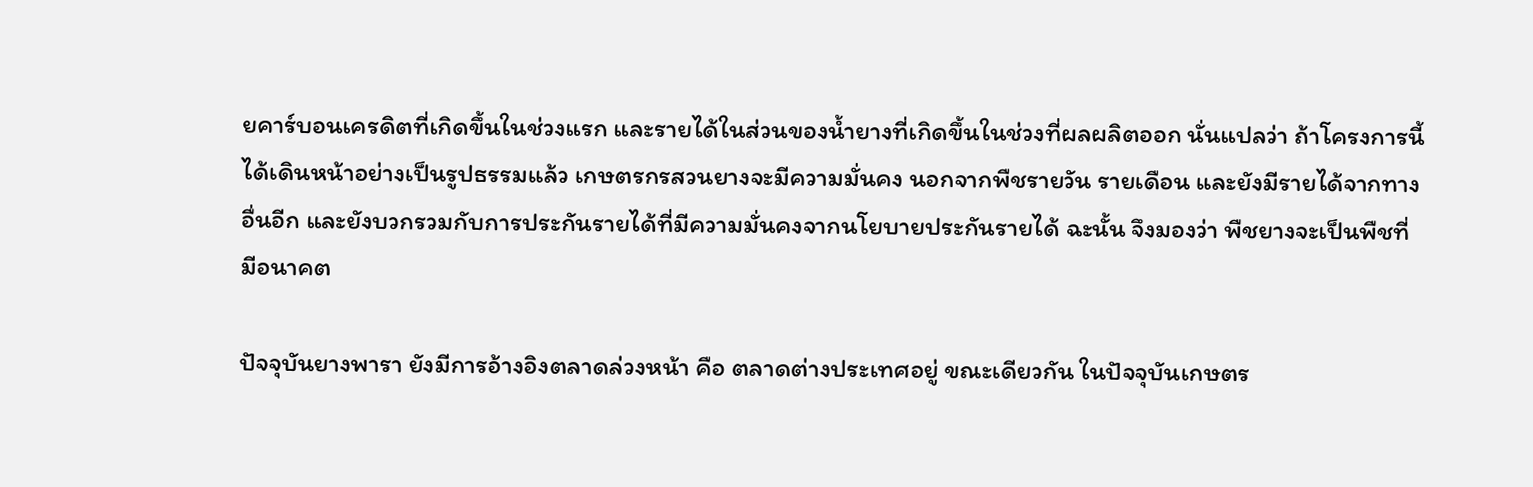ยคาร์บอนเครดิตที่เกิดขึ้นในช่วงแรก และรายได้ในส่วนของน้ำยางที่เกิดขึ้นในช่วงที่ผลผลิตออก นั่นแปลว่า ถ้าโครงการนี้ได้เดินหน้าอย่างเป็นรูปธรรมแล้ว เกษตรกรสวนยางจะมีความมั่นคง นอกจากพืชรายวัน รายเดือน และยังมีรายได้จากทางอื่นอีก และยังบวกรวมกับการประกันรายได้ที่มีความมั่นคงจากนโยบายประกันรายได้ ฉะนั้น จึงมองว่า พืชยางจะเป็นพืชที่มีอนาคต

ปัจจุบันยางพารา ยังมีการอ้างอิงตลาดล่วงหน้า คือ ตลาดต่างประเทศอยู่ ขณะเดียวกัน ในปัจจุบันเกษตร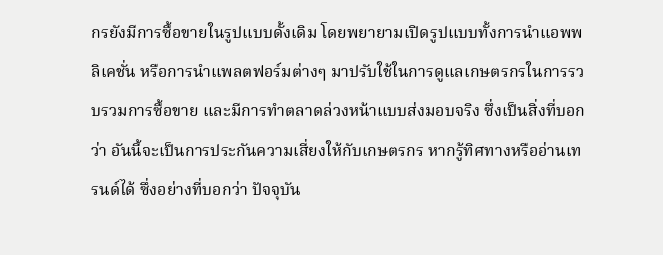กรยังมีการซื้อขายในรูปแบบดั้งเดิม โดยพยายามเปิดรูปแบบทั้งการนำแอพพลิเคชั่น หรือการนำแพลตฟอร์มต่างๆ มาปรับใช้ในการดูแลเกษตรกรในการรวบรวมการซื้อขาย และมีการทำตลาดล่วงหน้าแบบส่งมอบจริง ซึ่งเป็นสิ่งที่บอกว่า อันนี้จะเป็นการประกันความเสี่ยงให้กับเกษตรกร หากรู้ทิศทางหรืออ่านเทรนด์ได้ ซึ่งอย่างที่บอกว่า ปัจจุบัน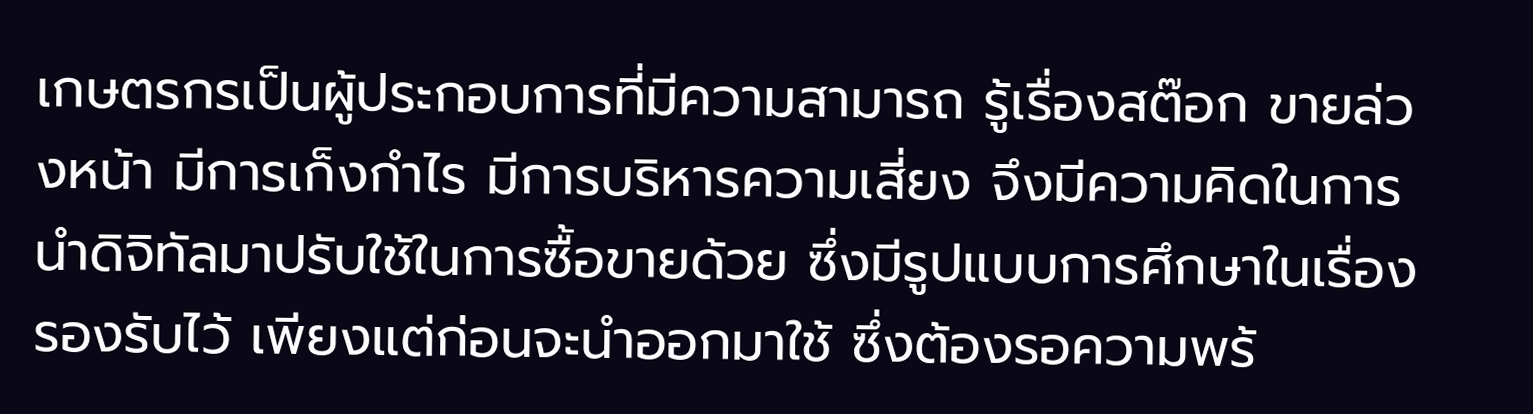เกษตรกรเป็นผู้ประกอบการที่มีความสามารถ รู้เรื่องสต๊อก ขายล่วงหน้า มีการเก็งกำไร มีการบริหารความเสี่ยง จึงมีความคิดในการนำดิจิทัลมาปรับใช้ในการซื้อขายด้วย ซึ่งมีรูปแบบการศึกษาในเรื่องรองรับไว้ เพียงแต่ก่อนจะนำออกมาใช้ ซึ่งต้องรอความพร้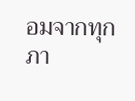อมจากทุกภา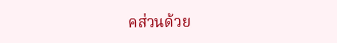คส่วนด้วย